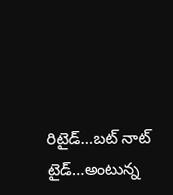రిటైడ్…బట్ నాట్ టైడ్…అంటున్న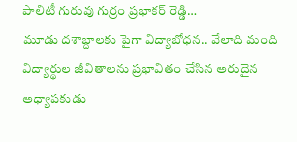పాలిటీ గురువు గుర్రం ప్రభాకర్ రెడ్డి…
మూడు దశాబ్దాలకు పైగా విద్యాబోధన.. వేలాది మంది విద్యార్థుల జీవితాలను ప్రభావితం చేసిన అరుదైన అధ్యాపకుడు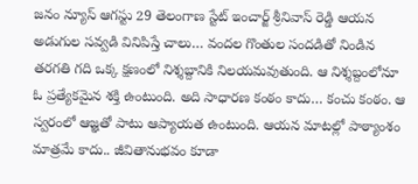జనం న్యూస్ ఆగస్టు 29 తెలంగాణ స్టేట్ ఇంచార్జ్ శ్రీనివాస్ రెడ్డి ఆయన అడుగుల సవ్వడి వినిపిస్తే చాలు… వందల గొంతుల సందడితో నిండిన తరగతి గది ఒక్క క్షణంలో నిశ్శబ్దానికి నిలయమవుతుంది. ఆ నిశ్శబ్దంలోనూ ఓ ప్రత్యేకమైన శక్తి ఉంటుంది. అది సాధారణ కంఠం కాదు… కంచు కంఠం. ఆ స్వరంలో ఆజ్ఞతో పాటు ఆప్యాయత ఉంటుంది. ఆయన మాటల్లో పాఠ్యాంశం మాత్రమే కాదు.. జీవితానుభవం కూడా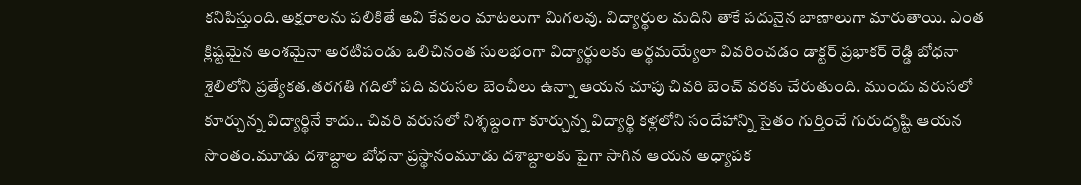కనిపిస్తుంది.అక్షరాలను పలికితే అవి కేవలం మాటలుగా మిగలవు. విద్యార్థుల మదిని తాకే పదునైన బాణాలుగా మారుతాయి. ఎంత క్లిష్టమైన అంశమైనా అరటిపండు ఒలిచినంత సులభంగా విద్యార్థులకు అర్థమయ్యేలా వివరించడం డాక్టర్ ప్రభాకర్ రెడ్డి బోధనా శైలిలోని ప్రత్యేకత.తరగతి గదిలో పది వరుసల బెంచీలు ఉన్నా ఆయన చూపు చివరి బెంచ్ వరకు చేరుతుంది. ముందు వరుసలో కూర్చున్న విద్యార్థినే కాదు.. చివరి వరుసలో నిశ్శబ్దంగా కూర్చున్న విద్యార్థి కళ్లలోని సందేహాన్ని సైతం గుర్తించే గురుదృష్టి ఆయన సొంతం.మూడు దశాబ్దాల బోధనా ప్రస్థానంమూడు దశాబ్దాలకు పైగా సాగిన ఆయన అధ్యాపక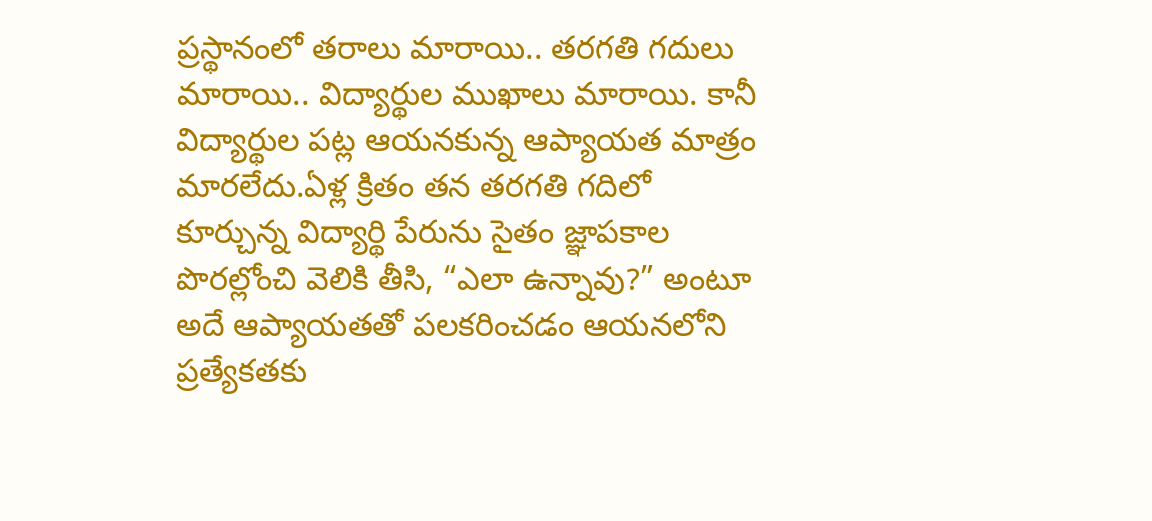ప్రస్థానంలో తరాలు మారాయి.. తరగతి గదులు మారాయి.. విద్యార్థుల ముఖాలు మారాయి. కానీ విద్యార్థుల పట్ల ఆయనకున్న ఆప్యాయత మాత్రం మారలేదు.ఏళ్ల క్రితం తన తరగతి గదిలో కూర్చున్న విద్యార్థి పేరును సైతం జ్ఞాపకాల పొరల్లోంచి వెలికి తీసి, “ఎలా ఉన్నావు?” అంటూ అదే ఆప్యాయతతో పలకరించడం ఆయనలోని ప్రత్యేకతకు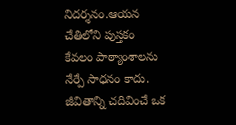నిదర్శనం.ఆయన చేతిలోని పుస్తకం కేవలం పాఠ్యాంశాలను నేర్పే సాధనం కాదు. జీవితాన్ని చదివించే ఒక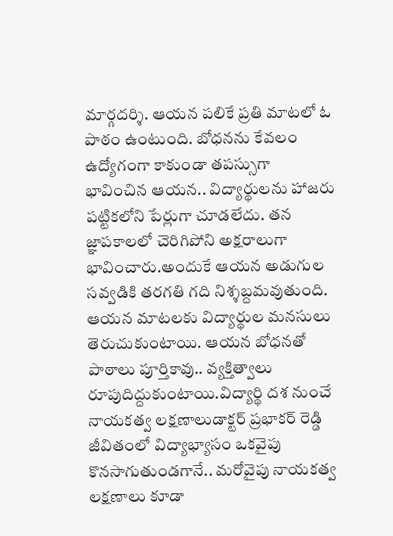మార్గదర్శి. ఆయన పలికే ప్రతి మాటలో ఓ పాఠం ఉంటుంది. బోధనను కేవలం ఉద్యోగంగా కాకుండా తపస్సుగా భావించిన ఆయన.. విద్యార్థులను హాజరు పట్టికలోని పేర్లుగా చూడలేదు. తన జ్ఞాపకాలలో చెరిగిపోని అక్షరాలుగా భావించారు.అందుకే ఆయన అడుగుల సవ్వడికి తరగతి గది నిశ్శబ్దమవుతుంది. ఆయన మాటలకు విద్యార్థుల మనసులు తెరుచుకుంటాయి. ఆయన బోధనతో పాఠాలు పూర్తికావు.. వ్యక్తిత్వాలు రూపుదిద్దుకుంటాయి.విద్యార్థి దశ నుంచే నాయకత్వ లక్షణాలుడాక్టర్ ప్రభాకర్ రెడ్డి జీవితంలో విద్యాభ్యాసం ఒకవైపు కొనసాగుతుండగానే.. మరోవైపు నాయకత్వ లక్షణాలు కూడా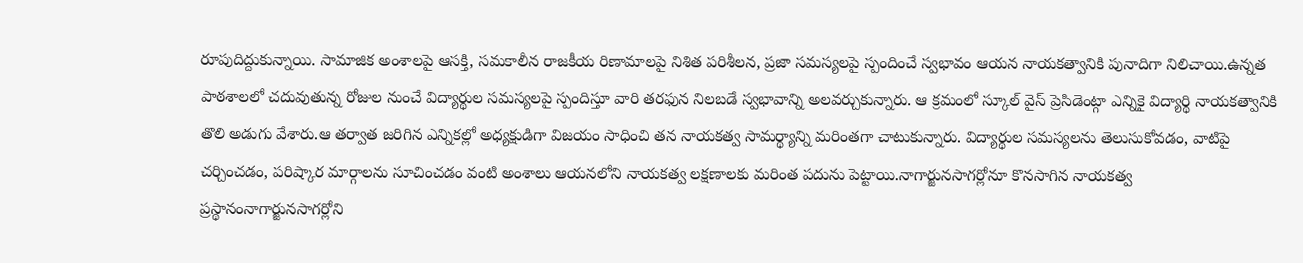రూపుదిద్దుకున్నాయి. సామాజిక అంశాలపై ఆసక్తి, సమకాలీన రాజకీయ రిణామాలపై నిశిత పరిశీలన, ప్రజా సమస్యలపై స్పందించే స్వభావం ఆయన నాయకత్వానికి పునాదిగా నిలిచాయి.ఉన్నత పాఠశాలలో చదువుతున్న రోజుల నుంచే విద్యార్థుల సమస్యలపై స్పందిస్తూ వారి తరఫున నిలబడే స్వభావాన్ని అలవర్చుకున్నారు. ఆ క్రమంలో స్కూల్ వైస్ ప్రెసిడెంట్గా ఎన్నికై విద్యార్థి నాయకత్వానికి తొలి అడుగు వేశారు.ఆ తర్వాత జరిగిన ఎన్నికల్లో అధ్యక్షుడిగా విజయం సాధించి తన నాయకత్వ సామర్థ్యాన్ని మరింతగా చాటుకున్నారు. విద్యార్థుల సమస్యలను తెలుసుకోవడం, వాటిపై చర్చించడం, పరిష్కార మార్గాలను సూచించడం వంటి అంశాలు ఆయనలోని నాయకత్వ లక్షణాలకు మరింత పదును పెట్టాయి.నాగార్జునసాగర్లోనూ కొనసాగిన నాయకత్వ ప్రస్థానంనాగార్జునసాగర్లోని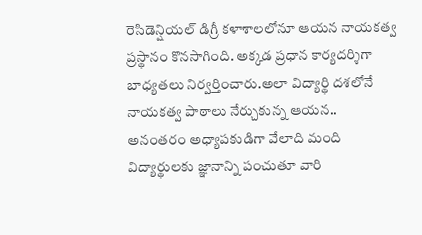రెసిడెన్షియల్ డిగ్రీ కళాశాలలోనూ ఆయన నాయకత్వ ప్రస్థానం కొనసాగింది. అక్కడ ప్రధాన కార్యదర్శిగా బాధ్యతలు నిర్వర్తించారు.అలా విద్యార్థి దశలోనే నాయకత్వ పాఠాలు నేర్చుకున్న ఆయన.. అనంతరం అధ్యాపకుడిగా వేలాది మంది విద్యార్థులకు జ్ఞానాన్ని పంచుతూ వారి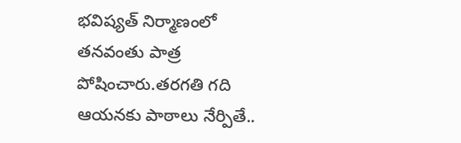భవిష్యత్ నిర్మాణంలో తనవంతు పాత్ర పోషించారు.తరగతి గది ఆయనకు పాఠాలు నేర్పితే..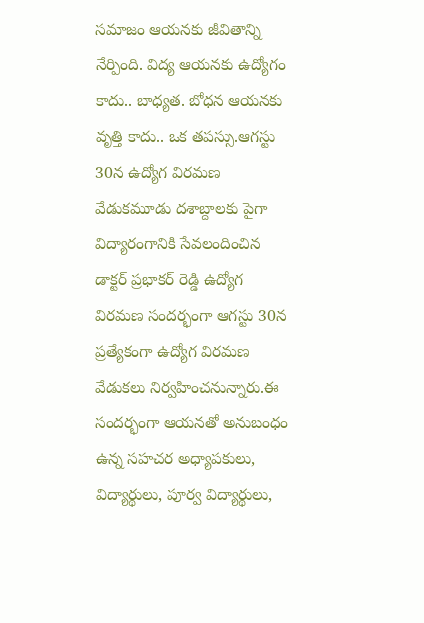సమాజం ఆయనకు జీవితాన్ని నేర్పింది. విద్య ఆయనకు ఉద్యోగం కాదు.. బాధ్యత. బోధన ఆయనకు వృత్తి కాదు.. ఒక తపస్సు.ఆగస్టు 30న ఉద్యోగ విరమణ వేడుకమూడు దశాబ్దాలకు పైగా విద్యారంగానికి సేవలందించిన డాక్టర్ ప్రభాకర్ రెడ్డి ఉద్యోగ విరమణ సందర్భంగా ఆగస్టు 30న ప్రత్యేకంగా ఉద్యోగ విరమణ వేడుకలు నిర్వహించనున్నారు.ఈ సందర్భంగా ఆయనతో అనుబంధం ఉన్న సహచర అధ్యాపకులు, విద్యార్థులు, పూర్వ విద్యార్థులు,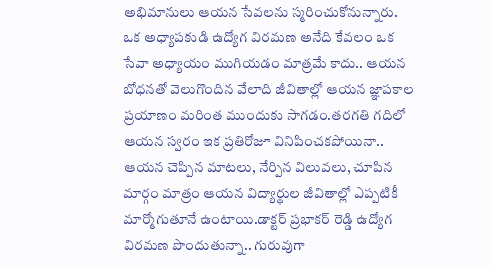అభిమానులు ఆయన సేవలను స్మరించుకోనున్నారు. ఒక అధ్యాపకుడి ఉద్యోగ విరమణ అనేది కేవలం ఒక సేవా అధ్యాయం ముగియడం మాత్రమే కాదు.. ఆయన బోధనతో వెలుగొందిన వేలాది జీవితాల్లో ఆయన జ్ఞాపకాల ప్రయాణం మరింత ముందుకు సాగడం.తరగతి గదిలో ఆయన స్వరం ఇక ప్రతిరోజూ వినిపించకపోయినా.. ఆయన చెప్పిన మాటలు, నేర్పిన విలువలు, చూపిన మార్గం మాత్రం ఆయన విద్యార్థుల జీవితాల్లో ఎప్పటికీ మార్మోగుతూనే ఉంటాయి.డాక్టర్ ప్రభాకర్ రెడ్డి ఉద్యోగ విరమణ పొందుతున్నా.. గురువుగా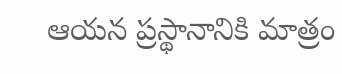ఆయన ప్రస్థానానికి మాత్రం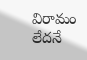విరామం లేదనే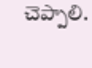చెప్పాలి.